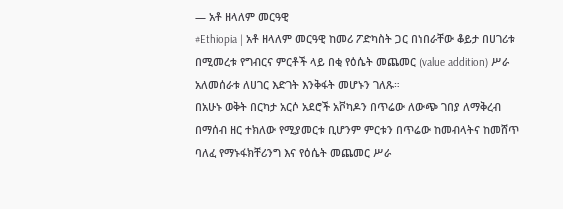— አቶ ዘላለም መርዓዊ
#Ethiopia | አቶ ዘላለም መርዓዊ ከመሪ ፖድካስት ጋር በነበራቸው ቆይታ በሀገሪቱ በሚመረቱ የግብርና ምርቶች ላይ በቂ የዕሴት መጨመር (value addition) ሥራ አለመሰራቱ ለሀገር እድገት እንቅፋት መሆኑን ገለጹ።
በአሁኑ ወቅት በርካታ አርሶ አደሮች አቮካዶን በጥሬው ለውጭ ገበያ ለማቅረብ በማሰብ ዘር ተክለው የሚያመርቱ ቢሆንም ምርቱን በጥሬው ከመብላትና ከመሸጥ ባለፈ የማኑፋክቸሪንግ እና የዕሴት መጨመር ሥራ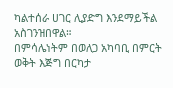ካልተሰራ ሀገር ሊያድግ እንደማይችል አስገንዝበዋል።
በምሳሌነትም በወለጋ አካባቢ በምርት ወቅት እጅግ በርካታ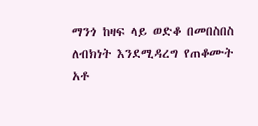ማንጎ ከዛፍ ላይ ወድቆ በመበስበስ ለብክነት እንደሚዳረግ የጠቆሙት አቶ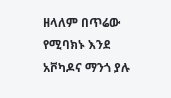ዘላለም በጥሬው የሚባክኑ እንደ አቮካዶና ማንጎ ያሉ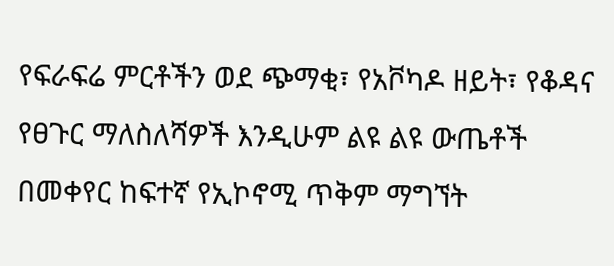የፍራፍሬ ምርቶችን ወደ ጭማቂ፣ የአቮካዶ ዘይት፣ የቆዳና የፀጉር ማለስለሻዎች እንዲሁም ልዩ ልዩ ውጤቶች በመቀየር ከፍተኛ የኢኮኖሚ ጥቅም ማግኘት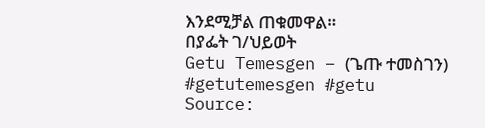እንደሚቻል ጠቁመዋል።
በያፌት ገ/ህይወት
Getu Temesgen – (ጌጡ ተመስገን)
#getutemesgen #getu
Source: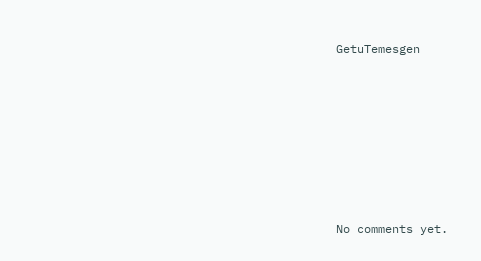GetuTemesgen









No comments yet.